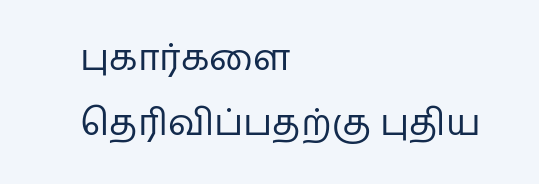புகார்களை தெரிவிப்பதற்கு புதிய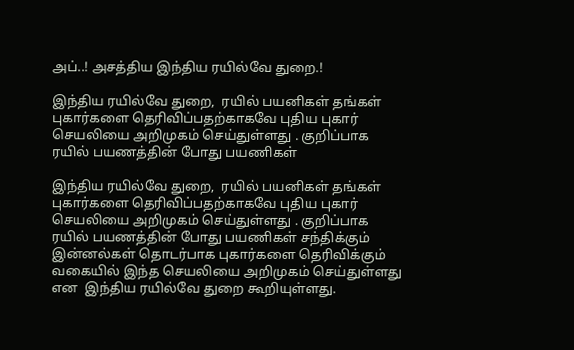அப்..! அசத்திய இந்திய ரயில்வே துறை.!

இந்திய ரயில்வே துறை,  ரயில் பயனிகள் தங்கள் புகார்களை தெரிவிப்பதற்காகவே புதிய புகார் செயலியை அறிமுகம் செய்துள்ளது . குறிப்பாக ரயில் பயணத்தின் போது பயணிகள்

இந்திய ரயில்வே துறை,  ரயில் பயனிகள் தங்கள் புகார்களை தெரிவிப்பதற்காகவே புதிய புகார் செயலியை அறிமுகம் செய்துள்ளது . குறிப்பாக ரயில் பயணத்தின் போது பயணிகள் சந்திக்கும் இன்னல்கள் தொடர்பாக புகார்களை தெரிவிக்கும் வகையில் இந்த செயலியை அறிமுகம் செய்துள்ளது என  இந்திய ரயில்வே துறை கூறியுள்ளது.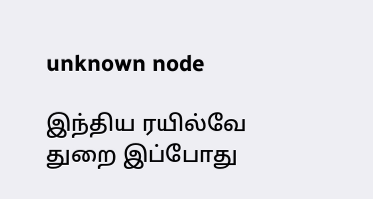unknown node

இந்திய ரயில்வே துறை இப்போது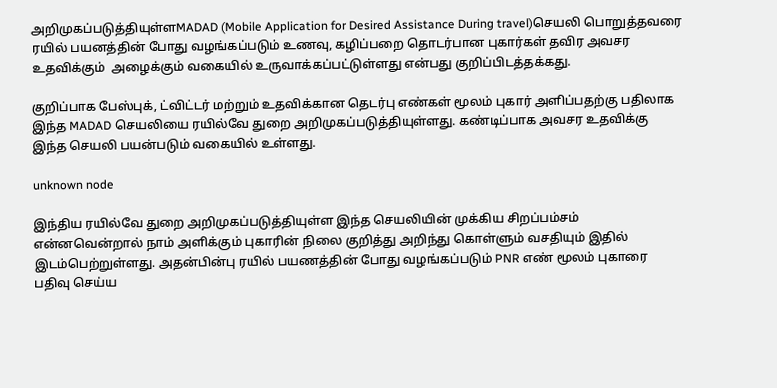அறிமுகப்படுத்தியுள்ளMADAD (Mobile Application for Desired Assistance During travel)செயலி பொறுத்தவரை ரயில் பயனத்தின் போது வழங்கப்படும் உணவு, கழிப்பறை தொடர்பான புகார்கள் தவிர அவசர உதவிக்கும்  அழைக்கும் வகையில் உருவாக்கப்பட்டுள்ளது என்பது குறிப்பிடத்தக்கது.

குறிப்பாக பேஸ்புக், ட்விட்டர் மற்றும் உதவிக்கான தெடர்பு எண்கள் மூலம் புகார் அளிப்பதற்கு பதிலாக இந்த MADAD செயலியை ரயில்வே துறை அறிமுகப்படுத்தியுள்ளது. கண்டிப்பாக அவசர உதவிக்கு இந்த செயலி பயன்படும் வகையில் உள்ளது.

unknown node

இந்திய ரயில்வே துறை அறிமுகப்படுத்தியுள்ள இந்த செயலியின் முக்கிய சிறப்பம்சம் என்னவென்றால் நாம் அளிக்கும் புகாரின் நிலை குறித்து அறிந்து கொள்ளும் வசதியும் இதில் இடம்பெற்றுள்ளது. அதன்பின்பு ரயில் பயணத்தின் போது வழங்கப்படும் PNR எண் மூலம் புகாரை பதிவு செய்ய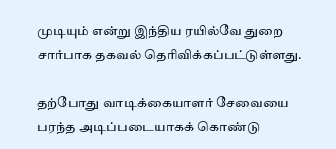முடியும் என்று இந்திய ரயில்வே துறை சார்பாக தகவல் தெரிவிக்கப்பட்டுள்ளது.

தற்போது வாடிக்கையாளர் சேவையை பரந்த அடிப்படையாகக் கொண்டு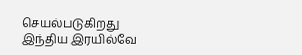செயல்படுகிறது இந்திய இரயில்வே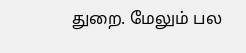துறை. மேலும் பல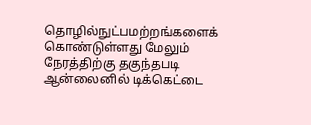தொழில்நுட்பமற்றங்களைக் கொண்டுள்ளது மேலும் நேரத்திற்கு தகுந்தபடி ஆன்லைனில் டிக்கெட்டை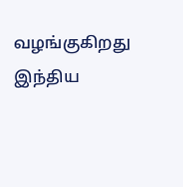வழங்குகிறது இந்திய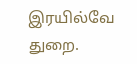இரயில்வே துறை.